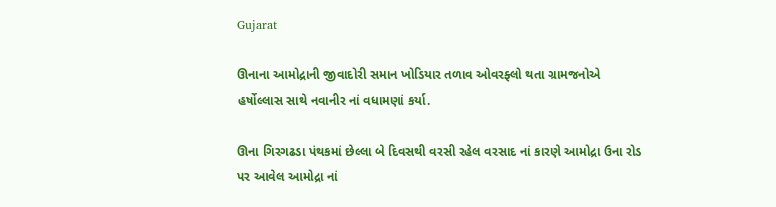Gujarat

ઊનાના આમોદ્રાની જીવાદોરી સમાન ખોડિયાર તળાવ ઓવરફ્લો થતા ગ્રામજનોએ હર્ષોલ્લાસ સાથે નવાનીર નાં વધામણાં કર્યા.

ઊના ગિરગઢડા પંથકમાં છેલ્લા બે દિવસથી વરસી રહેલ વરસાદ નાં કારણે આમોદ્રા ઉના રોડ પર આવેલ આમોદ્રા નાં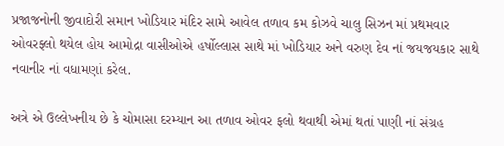પ્રજાજનોની જીવાદોરી સમાન ખોડિયાર મંદિર સામે આવેલ તળાવ કમ કોઝવે ચાલુ સિઝન માં પ્રથમવાર ઓવરફ્લો થયેલ હોય આમોદ્રા વાસીઓએ હર્ષોલ્લાસ સાથે માં ખોડિયાર અને વરુણ દેવ નાં જયજયકાર સાથે નવાનીર નાં વધામણાં કરેલ.

અત્રે એ ઉલ્લેખનીય છે કે ચોમાસા દરમ્યાન આ તળાવ ઓવર ફલો થવાથી એમાં થતાં પાણી નાં સંગ્રહ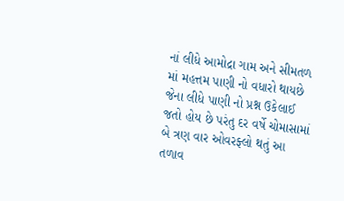નાં લીધે આમોદ્રા ગામ અને સીમતળ માં મહત્તમ પાણી નો વધારો થાયછે જેના લીધે પાણી નો પ્રશ્ન ઉકેલાઈ જતો હોય છે પરંતુ દર વર્ષે ચોમાસામાં બે ત્રણ વાર ઓવરફ્લો થતું આ તળાવ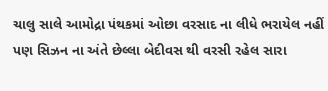ચાલુ સાલે આમોદ્રા પંથકમાં ઓછા વરસાદ ના લીધે ભરાયેલ નહીં પણ સિઝન ના અંતે છેલ્લા બેદીવસ થી વરસી રહેલ સારા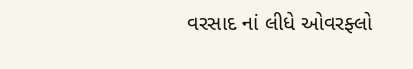વરસાદ નાં લીધે ઓવરફ્લો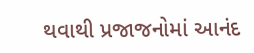થવાથી પ્રજાજનોમાં આનંદ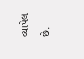વ્યાપેલ છે.